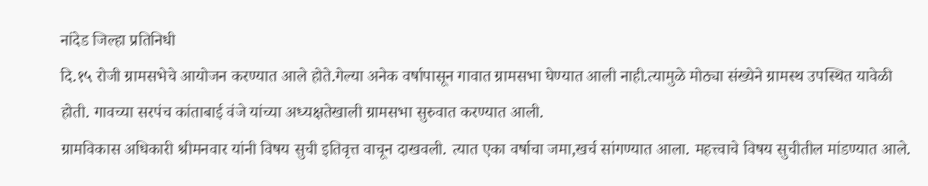नांदेड जिल्हा प्रतिनिधी
दि.१५ रोजी ग्रामसभेचे आयोजन करण्यात आले होते.गेल्या अनेक वर्षापासून गावात ग्रामसभा घेण्यात आली नाही.त्यामुळे मोठ्या संख्येने ग्रामस्थ उपस्थित यावेळी होती. गावच्या सरपंच कांताबाई वंजे यांच्या अध्यक्षतेखाली ग्रामसभा सुरुवात करण्यात आली.
ग्रामविकास अधिकारी श्रीमनवार यांनी विषय सुची इतिवृत्त वाचून दाखवली. त्यात एका वर्षाचा जमा,खर्च सांगण्यात आला. महत्त्वाचे विषय सुचीतील मांडण्यात आले.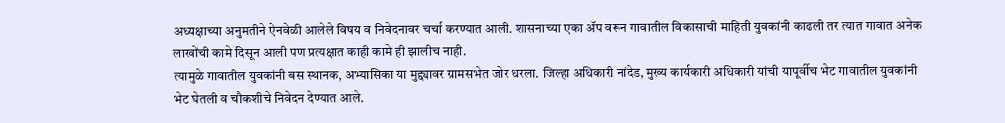अध्यक्षाच्या अनुमतीने ऐनवेळी आलेले विषय व निवेदनावर चर्चा करण्यात आली. शासनाच्या एका ॲप वरून गावातील विकासाची माहिती युवकांनी काढली तर त्यात गावात अनेक लाखोंची कामे दिसून आली पण प्रत्यक्षात काही कामे ही झालीच नाही.
त्यामुळे गावातील युवकांनी बस स्थानक, अभ्यासिका या मुद्द्यावर ग्रामसभेत जोर धरला. जिल्हा अधिकारी नांदेड, मुख्य कार्यकारी अधिकारी यांची यापूर्वीच भेट गावातील युवकांनी भेट घेतली व चौकशीचे निवेदन देण्यात आले.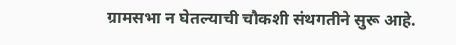ग्रामसभा न घेतल्याची चौकशी संथगतीने सुरू आहे.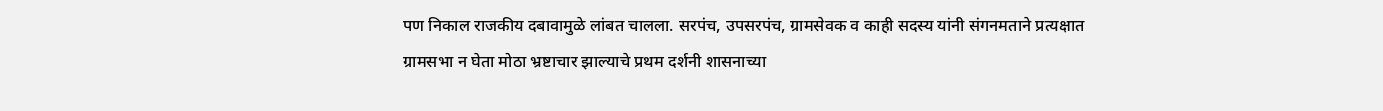पण निकाल राजकीय दबावामुळे लांबत चालला. सरपंच, उपसरपंच, ग्रामसेवक व काही सदस्य यांनी संगनमताने प्रत्यक्षात ग्रामसभा न घेता मोठा भ्रष्टाचार झाल्याचे प्रथम दर्शनी शासनाच्या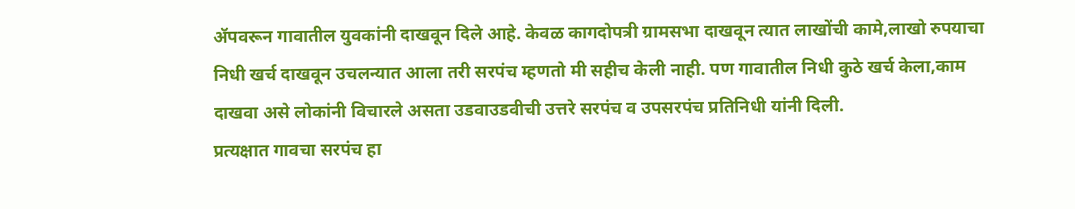ॲपवरून गावातील युवकांनी दाखवून दिले आहे. केवळ कागदोपत्री ग्रामसभा दाखवून त्यात लाखोंची कामे,लाखो रुपयाचा निधी खर्च दाखवून उचलन्यात आला तरी सरपंच म्हणतो मी सहीच केली नाही. पण गावातील निधी कुठे खर्च केला,काम दाखवा असे लोकांनी विचारले असता उडवाउडवीची उत्तरे सरपंच व उपसरपंच प्रतिनिधी यांनी दिली.
प्रत्यक्षात गावचा सरपंच हा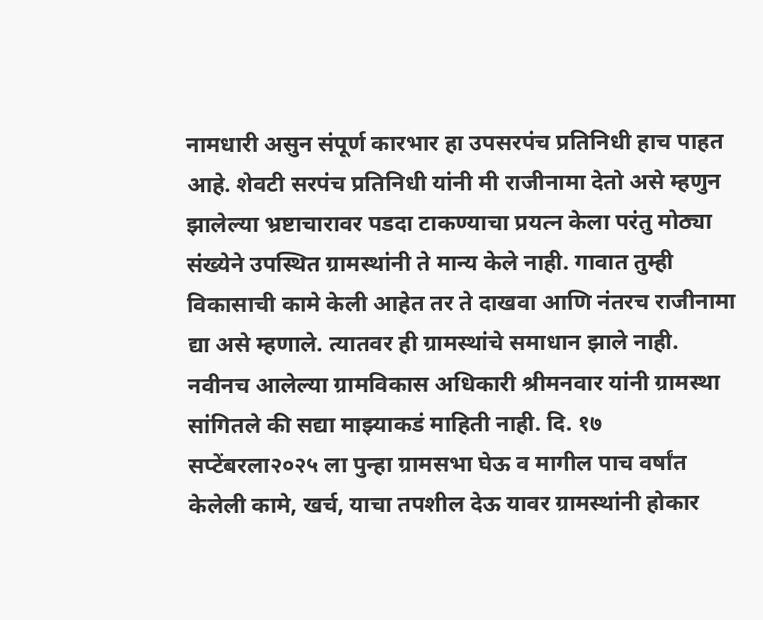नामधारी असुन संपूर्ण कारभार हा उपसरपंच प्रतिनिधी हाच पाहत आहे. शेवटी सरपंच प्रतिनिधी यांनी मी राजीनामा देतो असे म्हणुन झालेल्या भ्रष्टाचारावर पडदा टाकण्याचा प्रयत्न केला परंतु मोठ्या संख्येने उपस्थित ग्रामस्थांनी ते मान्य केले नाही. गावात तुम्ही विकासाची कामे केली आहेत तर ते दाखवा आणि नंतरच राजीनामा द्या असे म्हणाले. त्यातवर ही ग्रामस्थांचे समाधान झाले नाही. नवीनच आलेल्या ग्रामविकास अधिकारी श्रीमनवार यांनी ग्रामस्था सांगितले की सद्या माझ्याकडं माहिती नाही. दि. १७ सप्टेंबरला२०२५ ला पुन्हा ग्रामसभा घेऊ व मागील पाच वर्षांत केलेली कामे, खर्च, याचा तपशील देऊ यावर ग्रामस्थांनी होकार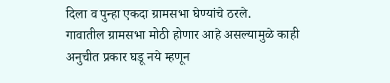दिला व पुन्हा एकदा ग्रामसभा घेण्यांचे ठरले.
गावातील ग्रामसभा मोठी होणार आहे असल्यामुळे काही अनुचीत प्रकार घडू नये म्हणून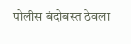पोलीस बंदोबस्त ठेवला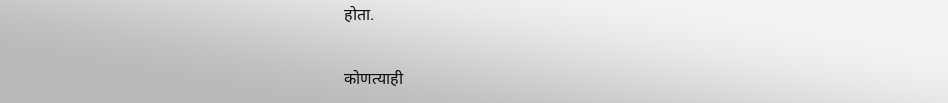होता.


कोणत्याही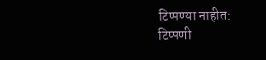टिप्पण्या नाहीत:
टिप्पणी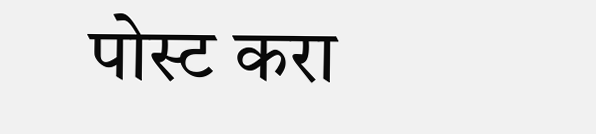पोस्ट करा